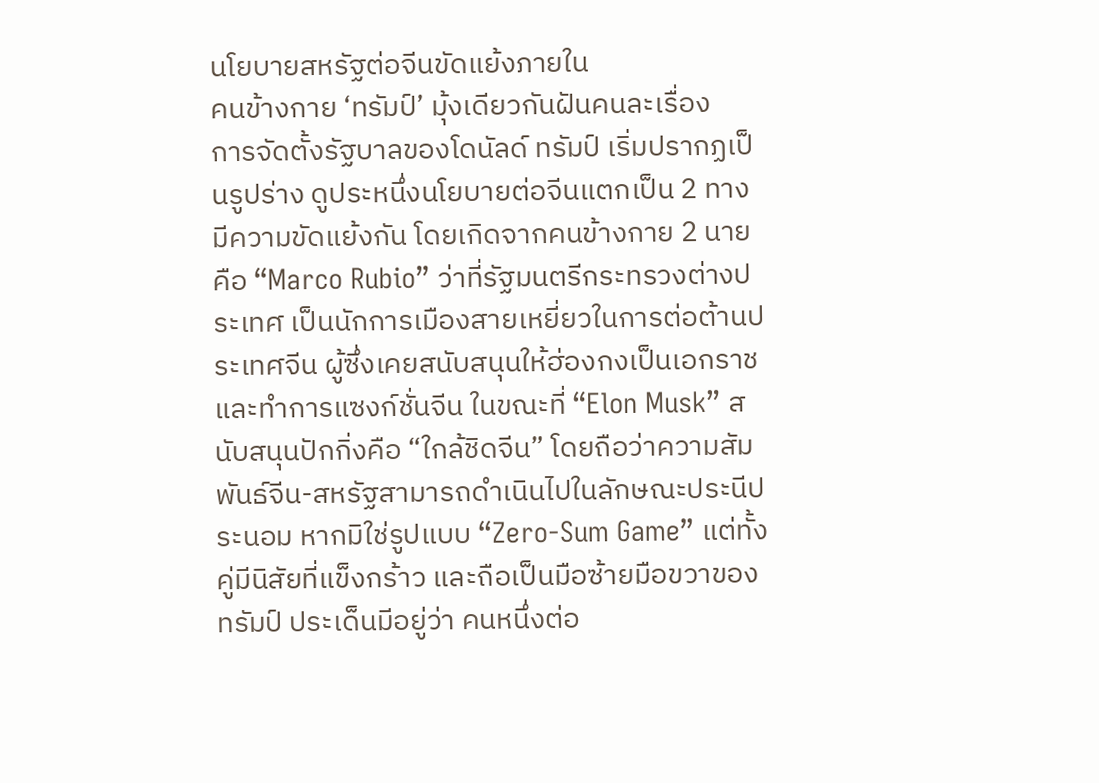นโยบายสหรัฐต่อจีนขัดแย้งภายใน
คนข้างกาย ‘ทรัมป์’ มุ้งเดียวกันฝันคนละเรื่อง
การจัดตั้งรัฐบาลของโดนัลด์ ทรัมป์ เริ่มปรากฏเป็นรูปร่าง ดูประหนึ่งนโยบายต่อจีนแตกเป็น 2 ทาง มีความขัดแย้งกัน โดยเกิดจากคนข้างกาย 2 นาย คือ “Marco Rubio” ว่าที่รัฐมนตรีกระทรวงต่างประเทศ เป็นนักการเมืองสายเหยี่ยวในการต่อต้านประเทศจีน ผู้ซึ่งเคยสนับสนุนให้ฮ่องกงเป็นเอกราช และทำการแซงก์ชั่นจีน ในขณะที่ “Elon Musk” สนับสนุนปักกิ่งคือ “ใกล้ชิดจีน” โดยถือว่าความสัมพันธ์จีน-สหรัฐสามารถดำเนินไปในลักษณะประนีประนอม หากมิใช่รูปแบบ “Zero-Sum Game” แต่ทั้งคู่มีนิสัยที่แข็งกร้าว และถือเป็นมือซ้ายมือขวาของทรัมป์ ประเด็นมีอยู่ว่า คนหนึ่งต่อ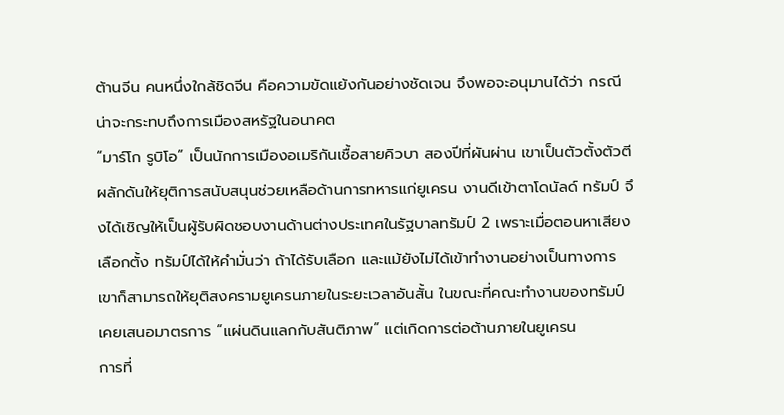ต้านจีน คนหนึ่งใกล้ชิดจีน คือความขัดแย้งกันอย่างชัดเจน จึงพอจะอนุมานได้ว่า กรณีน่าจะกระทบถึงการเมืองสหรัฐในอนาคต
“มาร์โก รูบิโอ” เป็นนักการเมืองอเมริกันเชื้อสายคิวบา สองปีที่ผันผ่าน เขาเป็นตัวตั้งตัวตีผลักดันให้ยุติการสนับสนุนช่วยเหลือด้านการทหารแก่ยูเครน งานดีเข้าตาโดนัลด์ ทรัมป์ จึงได้เชิญให้เป็นผู้รับผิดชอบงานด้านต่างประเทศในรัฐบาลทรัมป์ 2 เพราะเมื่อตอนหาเสียงเลือกตั้ง ทรัมป์ได้ให้คำมั่นว่า ถ้าได้รับเลือก และแม้ยังไม่ได้เข้าทำงานอย่างเป็นทางการ เขาก็สามารถให้ยุติสงครามยูเครนภายในระยะเวลาอันสั้น ในขณะที่คณะทำงานของทรัมป์เคยเสนอมาตรการ “แผ่นดินแลกกับสันติภาพ” แต่เกิดการต่อต้านภายในยูเครน
การที่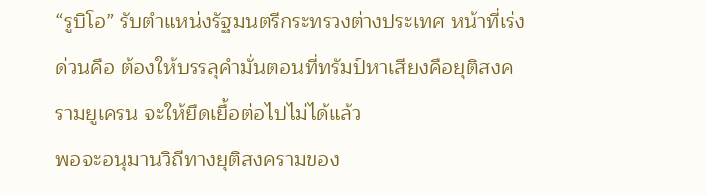“รูบิโอ” รับตำแหน่งรัฐมนตรีกระทรวงต่างประเทศ หน้าที่เร่งด่วนคือ ต้องให้บรรลุคำมั่นตอนที่ทรัมป์หาเสียงคือยุติสงครามยูเครน จะให้ยืดเยื้อต่อไปไม่ได้แล้ว
พอจะอนุมานวิถีทางยุติสงครามของ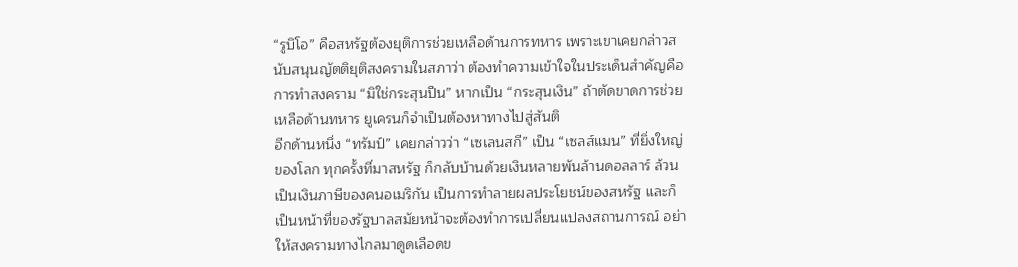“รูบิโอ” คือสหรัฐต้องยุติการช่วยเหลือด้านการทหาร เพราะเขาเคยกล่าวสนับสนุนญัตติยุติสงครามในสภาว่า ต้องทำความเข้าใจในประเด็นสำคัญคือการทำสงคราม “มิใช่กระสุนปืน” หากเป็น “กระสุนเงิน” ถ้าตัดขาดการช่วยเหลือด้านทหาร ยูเครนก็จำเป็นต้องหาทางไปสู่สันติ
อีกด้านหนึ่ง “ทรัมป์” เคยกล่าวว่า “เซเลนสกี” เป็น “เซลส์แมน” ที่ยิ่งใหญ่ของโลก ทุกครั้งที่มาสหรัฐ ก็กลับบ้านด้วยเงินหลายพันล้านดอลลาร์ ล้วนเป็นเงินภาษีของคนอเมริกัน เป็นการทำลายผลประโยชน์ของสหรัฐ และก็เป็นหน้าที่ของรัฐบาลสมัยหน้าจะต้องทำการเปลี่ยนแปลงสถานการณ์ อย่าให้สงครามทางไกลมาดูดเลือดข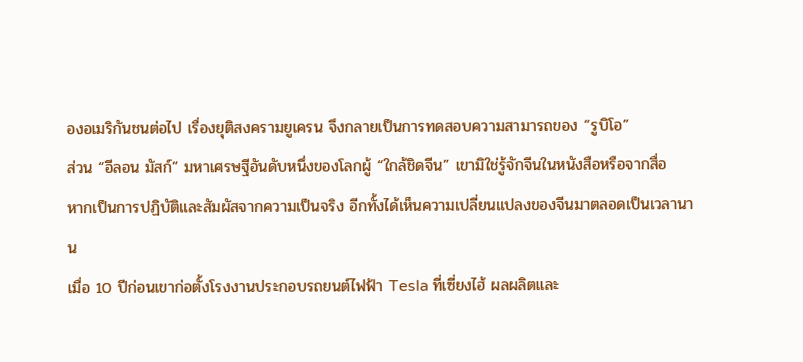องอเมริกันชนต่อไป เรื่องยุติสงครามยูเครน จึงกลายเป็นการทดสอบความสามารถของ “รูบิโอ”
ส่วน “อีลอน มัสก์” มหาเศรษฐีอันดับหนึ่งของโลกผู้ “ใกล้ชิดจีน” เขามิใช่รู้จักจีนในหนังสือหรือจากสื่อ
หากเป็นการปฏิบัติและสัมผัสจากความเป็นจริง อีกทั้งได้เห็นความเปลี่ยนแปลงของจีนมาตลอดเป็นเวลานาน
เมื่อ 10 ปีก่อนเขาก่อตั้งโรงงานประกอบรถยนต์ไฟฟ้า Tesla ที่เซี่ยงไฮ้ ผลผลิตและ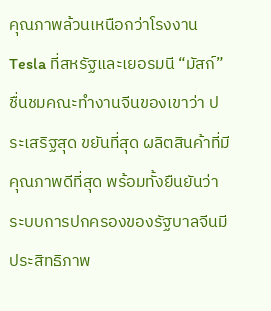คุณภาพล้วนเหนือกว่าโรงงาน Tesla ที่สหรัฐและเยอรมนี “มัสก์” ชื่นชมคณะทำงานจีนของเขาว่า ประเสริฐสุด ขยันที่สุด ผลิตสินค้าที่มีคุณภาพดีที่สุด พร้อมทั้งยืนยันว่า ระบบการปกครองของรัฐบาลจีนมีประสิทธิภาพ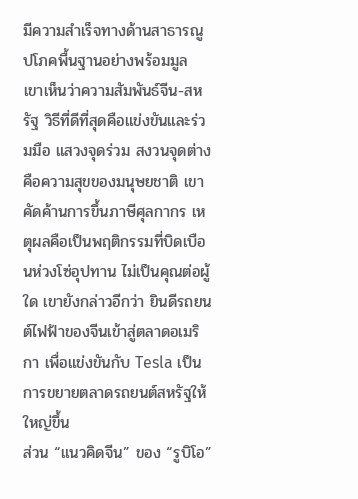มีความสำเร็จทางด้านสาธารณูปโภคพื้นฐานอย่างพร้อมมูล เขาเห็นว่าความสัมพันธ์จีน-สหรัฐ วิธีที่ดีที่สุดคือแข่งขันและร่วมมือ แสวงจุดร่วม สงวนจุดต่าง คือความสุขของมนุษยชาติ เขาคัดค้านการขึ้นภาษีศุลกากร เหตุผลคือเป็นพฤติกรรมที่บิดเบือนห่วงโซ่อุปทาน ไม่เป็นคุณต่อผู้ใด เขายังกล่าวอีกว่า ยินดีรถยนต์ไฟฟ้าของจีนเข้าสู่ตลาดอเมริกา เพื่อแข่งขันกับ Tesla เป็นการขยายตลาดรถยนต์สหรัฐให้ใหญ่ขึ้น
ส่วน “แนวคิดจีน” ของ “รูบิโอ”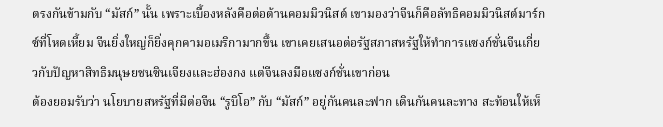ตรงกันข้ามกับ “มัสก์” นั้น เพราะเบื้องหลังคือต่อต้านคอมมิวนิสต์ เขามองว่าจีนก็คือลัทธิคอมมิวนิสต์มาร์กซ์ที่โหดเหี้ยม จีนยิ่งใหญ่ก็ยิ่งคุกคามอเมริกามากขึ้น เขาเคยเสนอต่อรัฐสภาสหรัฐให้ทำการแซงก์ชั่นจีนเกี่ยวกับปัญหาสิทธิมนุษยชนซินเจียงและฮ่องกง แต่จีนลงมือแซงก์ชั่นเขาก่อน
ต้องยอมรับว่า นโยบายสหรัฐที่มีต่อจีน “รูบิโอ” กับ “มัสก์” อยู่กันคนละฟาก เดินกันคนละทาง สะท้อนให้เห็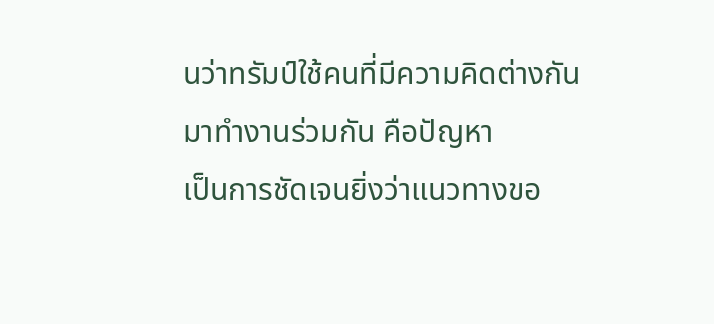นว่าทรัมป์ใช้คนที่มีความคิดต่างกันมาทำงานร่วมกัน คือปัญหา
เป็นการชัดเจนยิ่งว่าแนวทางขอ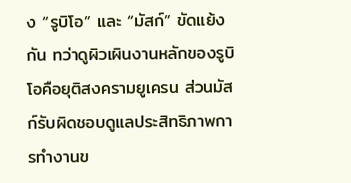ง “รูบิโอ” และ “มัสก์” ขัดแย้งกัน ทว่าดูผิวเผินงานหลักของรูบิโอคือยุติสงครามยูเครน ส่วนมัสก์รับผิดชอบดูแลประสิทธิภาพการทำงานข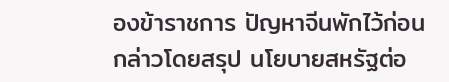องข้าราชการ ปัญหาจีนพักไว้ก่อน
กล่าวโดยสรุป นโยบายสหรัฐต่อ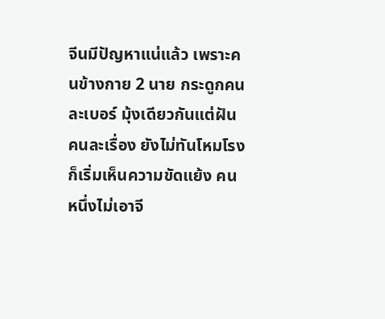จีนมีปัญหาแน่แล้ว เพราะคนข้างกาย 2 นาย กระดูกคนละเบอร์ มุ้งเดียวกันแต่ฝันคนละเรื่อง ยังไม่ทันโหมโรง ก็เริ่มเห็นความขัดแย้ง คนหนึ่งไม่เอาจี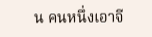น คนหนึ่งเอาจี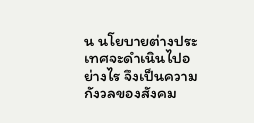น นโยบายต่างประเทศจะดำเนินไปอย่างไร จึงเป็นความกังวลของสังคม